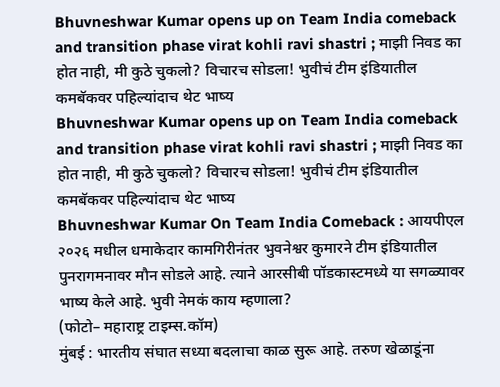Bhuvneshwar Kumar opens up on Team India comeback and transition phase virat kohli ravi shastri ; माझी निवड का होत नाही, मी कुठे चुकलो? विचारच सोडला! भुवीचं टीम इंडियातील कमबॅकवर पहिल्यांदाच थेट भाष्य
Bhuvneshwar Kumar opens up on Team India comeback and transition phase virat kohli ravi shastri ; माझी निवड का होत नाही, मी कुठे चुकलो? विचारच सोडला! भुवीचं टीम इंडियातील कमबॅकवर पहिल्यांदाच थेट भाष्य
Bhuvneshwar Kumar On Team India Comeback : आयपीएल २०२६ मधील धमाकेदार कामगिरीनंतर भुवनेश्वर कुमारने टीम इंडियातील पुनरागमनावर मौन सोडले आहे. त्याने आरसीबी पॉडकास्टमध्ये या सगळ्यावर भाष्य केले आहे. भुवी नेमकं काय म्हणाला?
(फोटो– महाराष्ट्र टाइम्स.कॉम)
मुंबई : भारतीय संघात सध्या बदलाचा काळ सुरू आहे. तरुण खेळाडूंना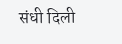संधी दिली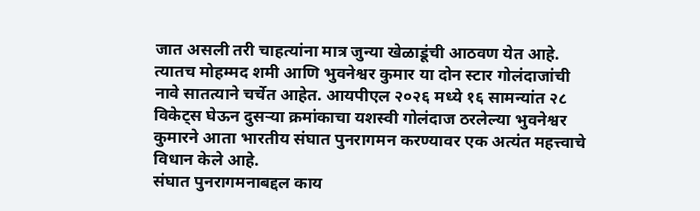जात असली तरी चाहत्यांना मात्र जुन्या खेळाडूंची आठवण येत आहे. त्यातच मोहम्मद शमी आणि भुवनेश्वर कुमार या दोन स्टार गोलंदाजांची नावे सातत्याने चर्चेत आहेत. आयपीएल २०२६ मध्ये १६ सामन्यांत २८ विकेट्स घेऊन दुसऱ्या क्रमांकाचा यशस्वी गोलंदाज ठरलेल्या भुवनेश्वर कुमारने आता भारतीय संघात पुनरागमन करण्यावर एक अत्यंत महत्त्वाचे विधान केले आहे.
संघात पुनरागमनाबद्दल काय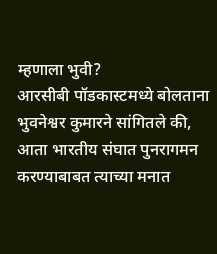म्हणाला भुवी?
आरसीबी पॉडकास्टमध्ये बोलताना भुवनेश्वर कुमारने सांगितले की, आता भारतीय संघात पुनरागमन करण्याबाबत त्याच्या मनात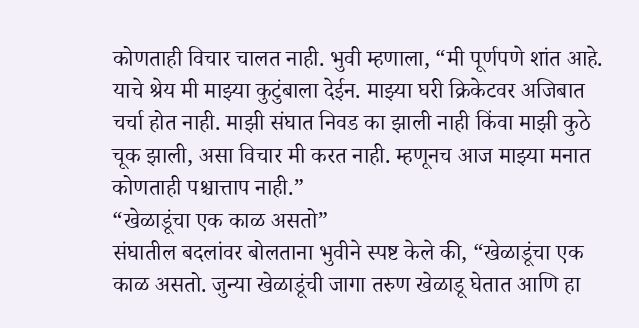कोणताही विचार चालत नाही. भुवी म्हणाला, “मी पूर्णपणे शांत आहे. याचे श्रेय मी माझ्या कुटुंबाला देईन. माझ्या घरी क्रिकेटवर अजिबात चर्चा होत नाही. माझी संघात निवड का झाली नाही किंवा माझी कुठे चूक झाली, असा विचार मी करत नाही. म्हणूनच आज माझ्या मनात कोणताही पश्चात्ताप नाही.”
“खेळाडूंचा एक काळ असतो”
संघातील बदलांवर बोलताना भुवीने स्पष्ट केले की, “खेळाडूंचा एक काळ असतो. जुन्या खेळाडूंची जागा तरुण खेळाडू घेतात आणि हा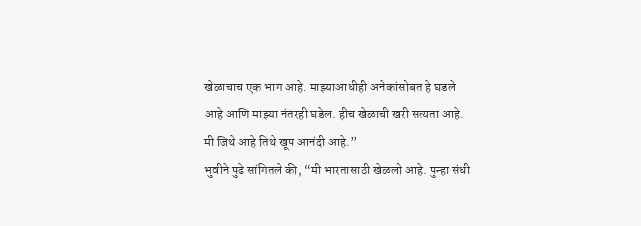खेळाचाच एक भाग आहे. माझ्याआधीही अनेकांसोबत हे घडले आहे आणि माझ्या नंतरही घडेल. हीच खेळाची खरी सत्यता आहे. मी जिथे आहे तिथे खूप आनंदी आहे.”
भुवीने पुढे सांगितले की, “मी भारतासाठी खेळलो आहे. पुन्हा संधी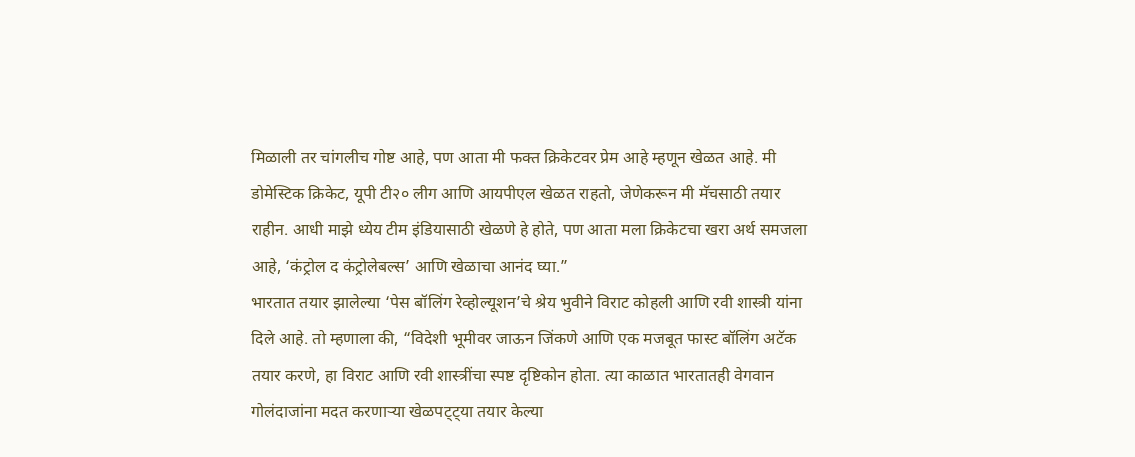मिळाली तर चांगलीच गोष्ट आहे, पण आता मी फक्त क्रिकेटवर प्रेम आहे म्हणून खेळत आहे. मी डोमेस्टिक क्रिकेट, यूपी टी२० लीग आणि आयपीएल खेळत राहतो, जेणेकरून मी मॅचसाठी तयार राहीन. आधी माझे ध्येय टीम इंडियासाठी खेळणे हे होते, पण आता मला क्रिकेटचा खरा अर्थ समजला आहे, ‘कंट्रोल द कंट्रोलेबल्स’ आणि खेळाचा आनंद घ्या.”
भारतात तयार झालेल्या ‘पेस बॉलिंग रेव्होल्यूशन’चे श्रेय भुवीने विराट कोहली आणि रवी शास्त्री यांना दिले आहे. तो म्हणाला की, “विदेशी भूमीवर जाऊन जिंकणे आणि एक मजबूत फास्ट बॉलिंग अटॅक तयार करणे, हा विराट आणि रवी शास्त्रींचा स्पष्ट दृष्टिकोन होता. त्या काळात भारतातही वेगवान गोलंदाजांना मदत करणाऱ्या खेळपट्ट्या तयार केल्या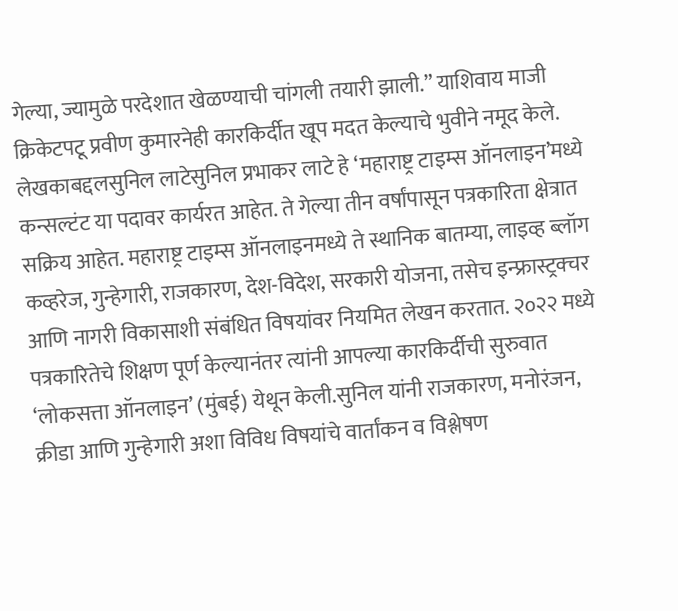गेल्या, ज्यामुळे परदेशात खेळण्याची चांगली तयारी झाली.” याशिवाय माजी क्रिकेटपटू प्रवीण कुमारनेही कारकिर्दीत खूप मदत केल्याचे भुवीने नमूद केले.
लेखकाबद्दलसुनिल लाटेसुनिल प्रभाकर लाटे हे ‘महाराष्ट्र टाइम्स ऑनलाइन’मध्ये कन्सल्टंट या पदावर कार्यरत आहेत. ते गेल्या तीन वर्षांपासून पत्रकारिता क्षेत्रात सक्रिय आहेत. महाराष्ट्र टाइम्स ऑनलाइनमध्ये ते स्थानिक बातम्या, लाइव्ह ब्लॉग कव्हरेज, गुन्हेगारी, राजकारण, देश-विदेश, सरकारी योजना, तसेच इन्फ्रास्ट्रक्चर आणि नागरी विकासाशी संबंधित विषयांवर नियमित लेखन करतात. २०२२ मध्ये पत्रकारितेचे शिक्षण पूर्ण केल्यानंतर त्यांनी आपल्या कारकिर्दीची सुरुवात ‘लोकसत्ता ऑनलाइन’ (मुंबई) येथून केली.सुनिल यांनी राजकारण, मनोरंजन, क्रीडा आणि गुन्हेगारी अशा विविध विषयांचे वार्तांकन व विश्लेषण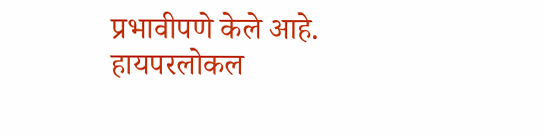प्रभावीपणे केले आहे. हायपरलोकल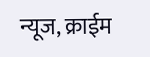न्यूज, क्राईम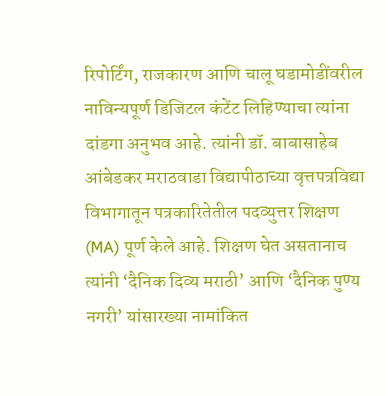रिपोर्टिंग, राजकारण आणि चालू घडामोडींवरील नाविन्यपूर्ण डिजिटल कंटेंट लिहिण्याचा त्यांना दांडगा अनुभव आहे. त्यांनी डॉ. बाबासाहेब आंबेडकर मराठवाडा विद्यापीठाच्या वृत्तपत्रविद्या विभागातून पत्रकारितेतील पदव्युत्तर शिक्षण (MA) पूर्ण केले आहे. शिक्षण घेत असतानाच त्यांनी ‘दैनिक दिव्य मराठी’ आणि ‘दैनिक पुण्य नगरी’ यांसारख्या नामांकित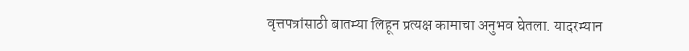वृत्तपत्रांसाठी बातम्या लिहून प्रत्यक्ष कामाचा अनुभव घेतला. यादरम्यान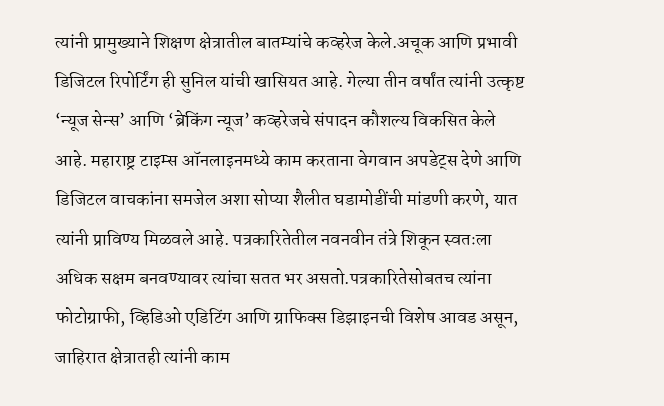त्यांनी प्रामुख्याने शिक्षण क्षेत्रातील बातम्यांचे कव्हरेज केले.अचूक आणि प्रभावी डिजिटल रिपोर्टिंग ही सुनिल यांची खासियत आहे. गेल्या तीन वर्षांत त्यांनी उत्कृष्ट ‘न्यूज सेन्स’ आणि ‘ब्रेकिंग न्यूज’ कव्हरेजचे संपादन कौशल्य विकसित केले आहे. महाराष्ट्र टाइम्स ऑनलाइनमध्ये काम करताना वेगवान अपडेट्स देणे आणि डिजिटल वाचकांना समजेल अशा सोप्या शैलीत घडामोडींची मांडणी करणे, यात त्यांनी प्राविण्य मिळवले आहे. पत्रकारितेतील नवनवीन तंत्रे शिकून स्वतःला अधिक सक्षम बनवण्यावर त्यांचा सतत भर असतो.पत्रकारितेसोबतच त्यांना फोटोग्राफी, व्हिडिओ एडिटिंग आणि ग्राफिक्स डिझाइनची विशेष आवड असून, जाहिरात क्षेत्रातही त्यांनी काम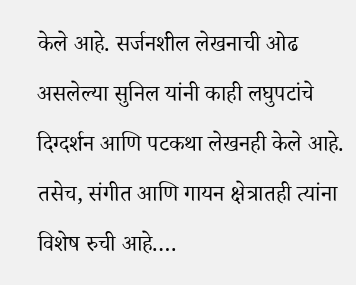केले आहे. सर्जनशील लेखनाची ओढ असलेल्या सुनिल यांनी काही लघुपटांचे दिग्दर्शन आणि पटकथा लेखनही केले आहे. तसेच, संगीत आणि गायन क्षेत्रातही त्यांना विशेष रुची आहे.…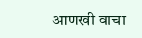आणखी वाचा